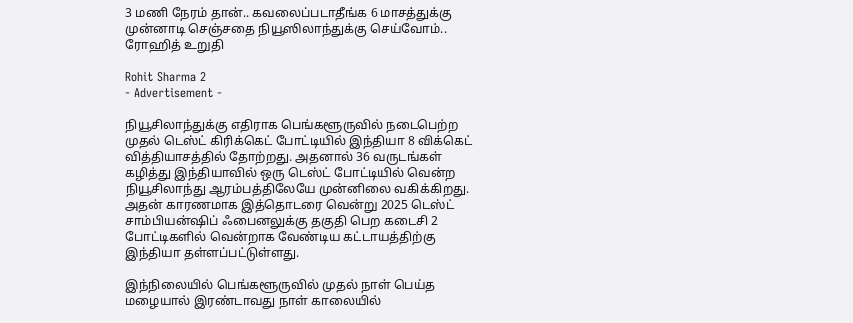3 மணி நேரம் தான்.. கவலைப்படாதீங்க 6 மாசத்துக்கு முன்னாடி செஞ்சதை நியூஸிலாந்துக்கு செய்வோம்.. ரோஹித் உறுதி

Rohit Sharma 2
- Advertisement -

நியூசிலாந்துக்கு எதிராக பெங்களூருவில் நடைபெற்ற முதல் டெஸ்ட் கிரிக்கெட் போட்டியில் இந்தியா 8 விக்கெட் வித்தியாசத்தில் தோற்றது. அதனால் 36 வருடங்கள் கழித்து இந்தியாவில் ஒரு டெஸ்ட் போட்டியில் வென்ற நியூசிலாந்து ஆரம்பத்திலேயே முன்னிலை வகிக்கிறது. அதன் காரணமாக இத்தொடரை வென்று 2025 டெஸ்ட் சாம்பியன்ஷிப் ஃபைனலுக்கு தகுதி பெற கடைசி 2 போட்டிகளில் வென்றாக வேண்டிய கட்டாயத்திற்கு இந்தியா தள்ளப்பட்டுள்ளது.

இந்நிலையில் பெங்களூருவில் முதல் நாள் பெய்த மழையால் இரண்டாவது நாள் காலையில்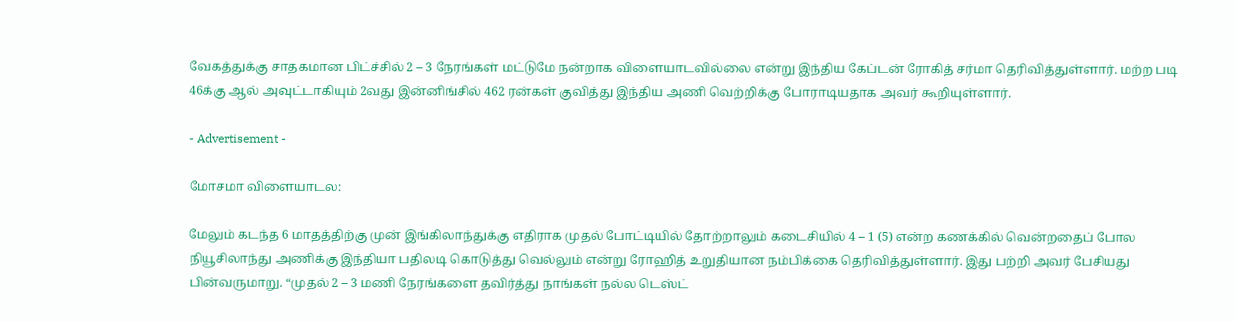வேகத்துக்கு சாதகமான பிட்ச்சில் 2 – 3 நேரங்கள் மட்டுமே நன்றாக விளையாடவில்லை என்று இந்திய கேப்டன் ரோகித் சர்மா தெரிவித்துள்ளார். மற்ற படி 46க்கு ஆல் அவுட்டாகியும் 2வது இன்னிங்சில் 462 ரன்கள் குவித்து இந்திய அணி வெற்றிக்கு போராடியதாக அவர் கூறியுள்ளார்.

- Advertisement -

மோசமா விளையாடல:

மேலும் கடந்த 6 மாதத்திற்கு முன் இங்கிலாந்துக்கு எதிராக முதல் போட்டியில் தோற்றாலும் கடைசியில் 4 – 1 (5) என்ற கணக்கில் வென்றதைப் போல நியூசிலாந்து அணிக்கு இந்தியா பதிலடி கொடுத்து வெல்லும் என்று ரோஹித் உறுதியான நம்பிக்கை தெரிவித்துள்ளார். இது பற்றி அவர் பேசியது பின்வருமாறு. “முதல் 2 – 3 மணி நேரங்களை தவிர்த்து நாங்கள் நல்ல டெஸ்ட்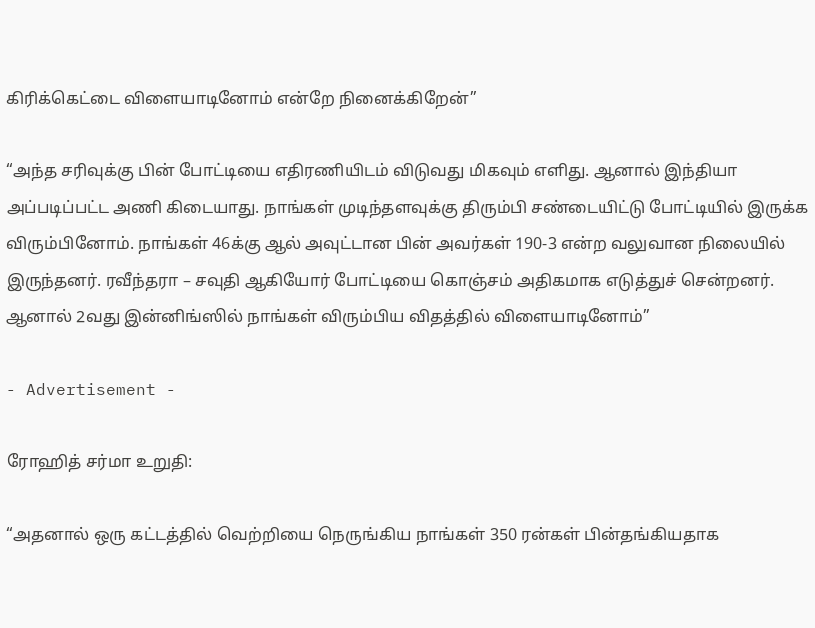கிரிக்கெட்டை விளையாடினோம் என்றே நினைக்கிறேன்”

“அந்த சரிவுக்கு பின் போட்டியை எதிரணியிடம் விடுவது மிகவும் எளிது. ஆனால் இந்தியா அப்படிப்பட்ட அணி கிடையாது. நாங்கள் முடிந்தளவுக்கு திரும்பி சண்டையிட்டு போட்டியில் இருக்க விரும்பினோம். நாங்கள் 46க்கு ஆல் அவுட்டான பின் அவர்கள் 190-3 என்ற வலுவான நிலையில் இருந்தனர். ரவீந்தரா – சவுதி ஆகியோர் போட்டியை கொஞ்சம் அதிகமாக எடுத்துச் சென்றனர். ஆனால் 2வது இன்னிங்ஸில் நாங்கள் விரும்பிய விதத்தில் விளையாடினோம்”

- Advertisement -

ரோஹித் சர்மா உறுதி:

“அதனால் ஒரு கட்டத்தில் வெற்றியை நெருங்கிய நாங்கள் 350 ரன்கள் பின்தங்கியதாக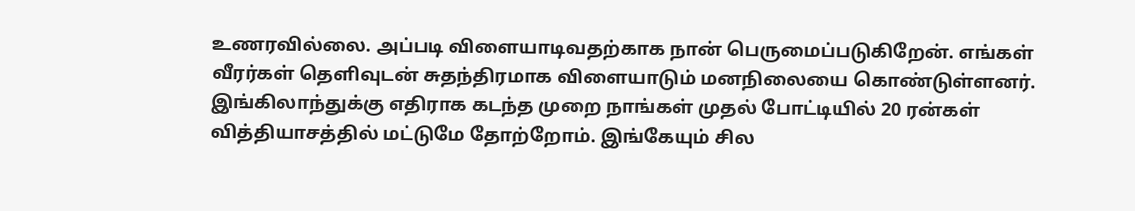உணரவில்லை. அப்படி விளையாடிவதற்காக நான் பெருமைப்படுகிறேன். எங்கள் வீரர்கள் தெளிவுடன் சுதந்திரமாக விளையாடும் மனநிலையை கொண்டுள்ளனர். இங்கிலாந்துக்கு எதிராக கடந்த முறை நாங்கள் முதல் போட்டியில் 20 ரன்கள் வித்தியாசத்தில் மட்டுமே தோற்றோம். இங்கேயும் சில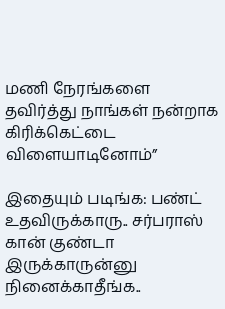மணி நேரங்களை தவிர்த்து நாங்கள் நன்றாக கிரிக்கெட்டை விளையாடினோம்”

இதையும் படிங்க: பண்ட் உதவிருக்காரு.. சர்பராஸ் கான் குண்டா இருக்காருன்னு நினைக்காதீங்க..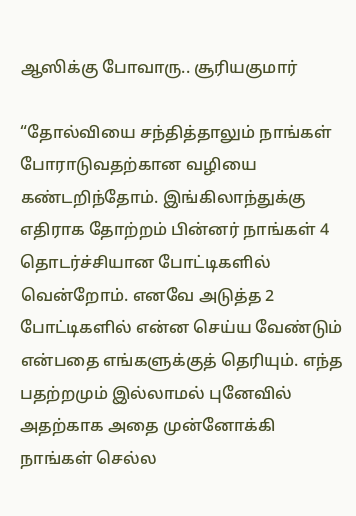ஆஸிக்கு போவாரு.. சூரியகுமார்

“தோல்வியை சந்தித்தாலும் நாங்கள் போராடுவதற்கான வழியை கண்டறிந்தோம். இங்கிலாந்துக்கு எதிராக தோற்றம் பின்னர் நாங்கள் 4 தொடர்ச்சியான போட்டிகளில் வென்றோம். எனவே அடுத்த 2 போட்டிகளில் என்ன செய்ய வேண்டும் என்பதை எங்களுக்குத் தெரியும். எந்த பதற்றமும் இல்லாமல் புனேவில் அதற்காக அதை முன்னோக்கி நாங்கள் செல்ல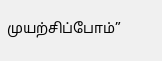முயற்சிப்போம்”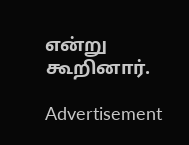என்று கூறினார்.

Advertisement